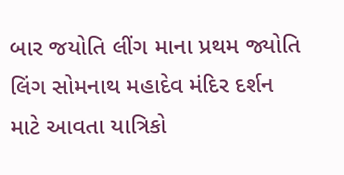બાર જયોતિ લીંગ માના પ્રથમ જ્યોતિ લિંગ સોમનાથ મહાદેવ મંદિર દર્શન માટે આવતા યાત્રિકો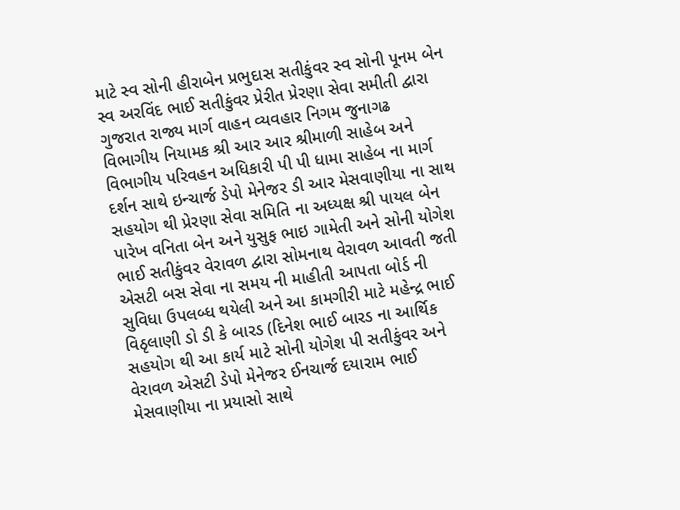માટે સ્વ સોની હીરાબેન પ્રભુદાસ સતીકુંવર સ્વ સોની પૂનમ બેન સ્વ અરવિંદ ભાઈ સતીકુંવર પ્રેરીત પ્રેરણા સેવા સમીતી દ્વારા
ગુજરાત રાજ્ય માર્ગ વાહન વ્યવહાર નિગમ જુનાગઢ વિભાગીય નિયામક શ્રી આર આર શ્રીમાળી સાહેબ અને વિભાગીય પરિવહન અધિકારી પી પી ધામા સાહેબ ના માર્ગ દર્શન સાથે ઇન્ચાર્જ ડેપો મેનેજર ડી આર મેસવાણીયા ના સાથ સહયોગ થી પ્રેરણા સેવા સમિતિ ના અધ્યક્ષ શ્રી પાયલ બેન પારેખ વનિતા બેન અને યુસુફ ભાઇ ગામેતી અને સોની યોગેશ ભાઈ સતીકુંવર વેરાવળ દ્વારા સોમનાથ વેરાવળ આવતી જતી એસટી બસ સેવા ના સમય ની માહીતી આપતા બોર્ડ ની સુવિધા ઉપલબ્ધ થયેલી અને આ કામગીરી માટે મહેન્દ્ર ભાઈ વિઠૃલાણી ડો ડી કે બારડ (દિનેશ ભાઈ બારડ ના આર્થિક સહયોગ થી આ કાર્ય માટે સોની યોગેશ પી સતીકુંવર અને વેરાવળ એસટી ડેપો મેનેજર ઈનચાર્જ દયારામ ભાઈ મેસવાણીયા ના પ્રયાસો સાથે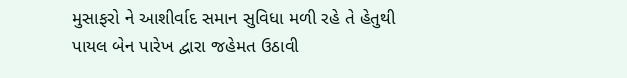મુસાફરો ને આશીર્વાદ સમાન સુવિધા મળી રહે તે હેતુથી પાયલ બેન પારેખ દ્વારા જહેમત ઉઠાવી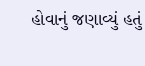હોવાનું જણાવ્યું હતું